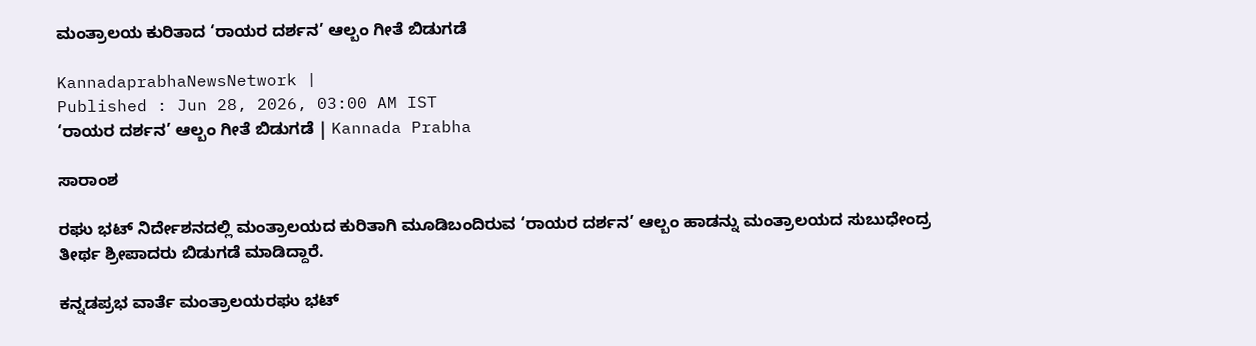ಮಂತ್ರಾಲಯ ಕುರಿತಾದ ‘ರಾಯರ ದರ್ಶನ’ ಆಲ್ಬಂ ಗೀತೆ ಬಿಡುಗಡೆ

KannadaprabhaNewsNetwork |
Published : Jun 28, 2026, 03:00 AM IST
‘ರಾಯರ ದರ್ಶನ’ ಆಲ್ಬಂ ಗೀತೆ ಬಿಡುಗಡೆ | Kannada Prabha

ಸಾರಾಂಶ

ರಘು ಭಟ್‌ ನಿರ್ದೇಶನದಲ್ಲಿ ಮಂತ್ರಾಲಯದ ಕುರಿತಾಗಿ ಮೂಡಿಬಂದಿರುವ ‘ರಾಯರ ದರ್ಶನ’ ಆಲ್ಬಂ ಹಾಡನ್ನು ಮಂತ್ರಾಲಯದ ಸುಬುಧೇಂದ್ರ ತೀರ್ಥ ಶ್ರೀಪಾದರು ಬಿಡುಗಡೆ ಮಾಡಿದ್ದಾರೆ.

ಕನ್ನಡಪ್ರಭ ವಾರ್ತೆ ಮಂತ್ರಾಲಯರಘು ಭಟ್‌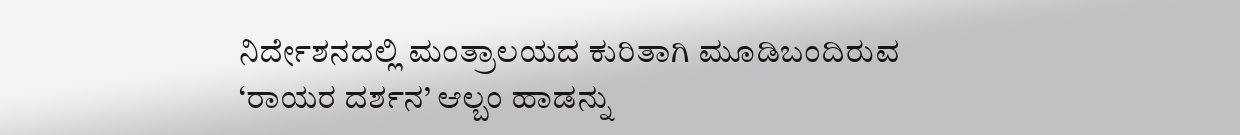ನಿರ್ದೇಶನದಲ್ಲಿ ಮಂತ್ರಾಲಯದ ಕುರಿತಾಗಿ ಮೂಡಿಬಂದಿರುವ ‘ರಾಯರ ದರ್ಶನ’ ಆಲ್ಬಂ ಹಾಡನ್ನು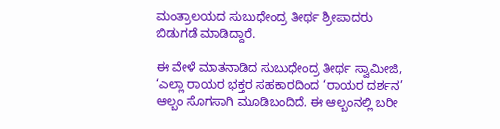ಮಂತ್ರಾಲಯದ ಸುಬುಧೇಂದ್ರ ತೀರ್ಥ ಶ್ರೀಪಾದರು ಬಿಡುಗಡೆ ಮಾಡಿದ್ದಾರೆ.

ಈ ವೇಳೆ ಮಾತನಾಡಿದ ಸುಬುಧೇಂದ್ರ ತೀರ್ಥ ಸ್ವಾಮೀಜಿ, ‘ಎಲ್ಲಾ ರಾಯರ ಭಕ್ತರ ಸಹಕಾರದಿಂದ ‘ರಾಯರ ದರ್ಶನ’ ಆಲ್ಬಂ ಸೊಗಸಾಗಿ ಮೂಡಿಬಂದಿದೆ. ಈ ಆಲ್ಬಂನಲ್ಲಿ ಬರೀ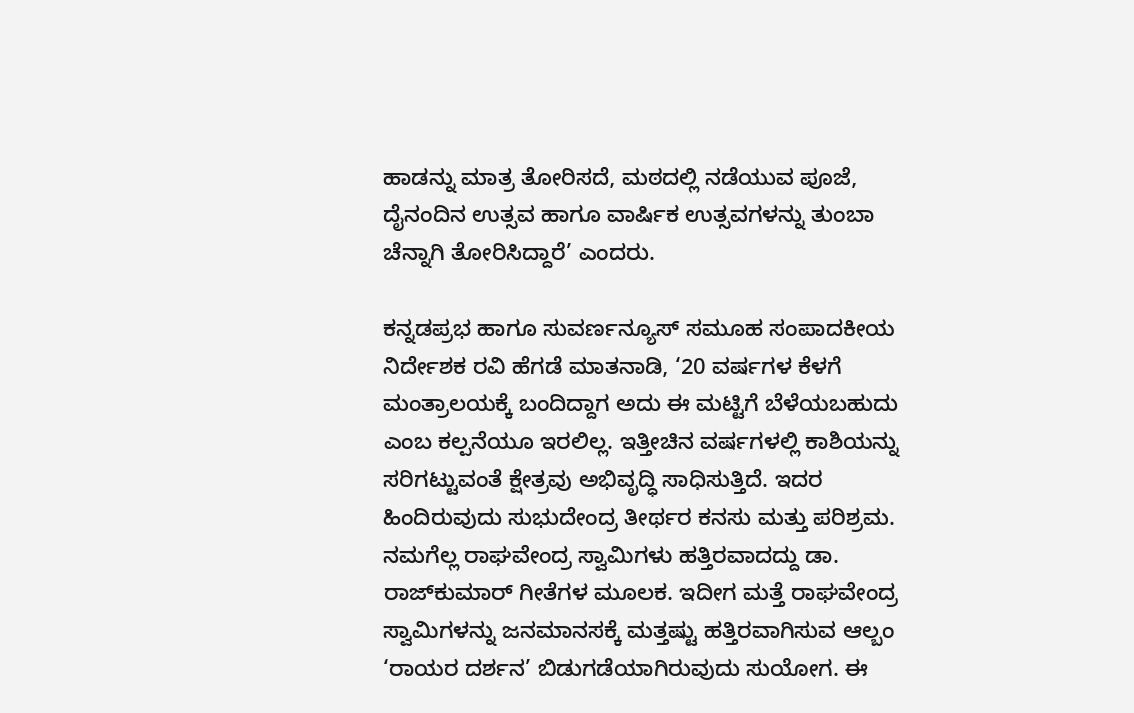ಹಾಡನ್ನು ಮಾತ್ರ ತೋರಿಸದೆ, ಮಠದಲ್ಲಿ ನಡೆಯುವ ಪೂಜೆ, ದೈನಂದಿನ ಉತ್ಸವ ಹಾಗೂ ವಾರ್ಷಿಕ ಉತ್ಸವಗಳನ್ನು ತುಂಬಾ ಚೆನ್ನಾಗಿ ತೋರಿಸಿದ್ದಾರೆ’ ಎಂದರು.

ಕನ್ನಡಪ್ರಭ ಹಾಗೂ ಸುವರ್ಣನ್ಯೂಸ್‌ ಸಮೂಹ ಸಂಪಾದಕೀಯ ನಿರ್ದೇಶಕ ರವಿ ಹೆಗಡೆ ಮಾತನಾಡಿ, ‘20 ವರ್ಷಗಳ ಕೆಳಗೆ ಮಂತ್ರಾಲಯಕ್ಕೆ ಬಂದಿದ್ದಾಗ ಅದು ಈ ಮಟ್ಟಿಗೆ ಬೆಳೆಯಬಹುದು ಎಂಬ ಕಲ್ಪನೆಯೂ ಇರಲಿಲ್ಲ. ಇತ್ತೀಚಿನ ವರ್ಷಗಳಲ್ಲಿ ಕಾಶಿಯನ್ನು ಸರಿಗಟ್ಟುವಂತೆ ಕ್ಷೇತ್ರವು ಅಭಿವೃದ್ಧಿ ಸಾಧಿಸುತ್ತಿದೆ. ಇದರ ಹಿಂದಿರುವುದು ಸುಭುದೇಂದ್ರ ತೀರ್ಥರ ಕನಸು ಮತ್ತು ಪರಿಶ್ರಮ. ನಮಗೆಲ್ಲ ರಾಘವೇಂದ್ರ ಸ್ವಾಮಿಗಳು ಹತ್ತಿರವಾದದ್ದು ಡಾ. ರಾಜ್‌ಕುಮಾರ್‌ ಗೀತೆಗಳ ಮೂಲಕ. ಇದೀಗ ಮತ್ತೆ ರಾಘವೇಂದ್ರ ಸ್ವಾಮಿಗಳನ್ನು ಜನಮಾನಸಕ್ಕೆ ಮತ್ತಷ್ಟು ಹತ್ತಿರವಾಗಿಸುವ ಆಲ್ಬಂ ‘ರಾಯರ ದರ್ಶನ’ ಬಿಡುಗಡೆಯಾಗಿರುವುದು ಸುಯೋಗ. ಈ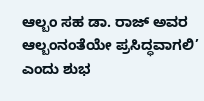ಆಲ್ಬಂ ಸಹ ಡಾ. ರಾಜ್‌ ಅವರ ಆಲ್ಬಂನಂತೆಯೇ ಪ್ರಸಿದ್ಧವಾಗಲಿ’ ಎಂದು ಶುಭ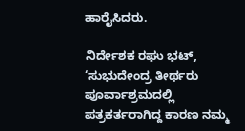ಹಾರೈಸಿದರು.

ನಿರ್ದೇಶಕ ರಘು ಭಟ್‌, ‘ಸುಭುದೇಂದ್ರ ತೀರ್ಥರು ಪೂರ್ವಾಶ್ರಮದಲ್ಲಿ ಪತ್ರಕರ್ತರಾಗಿದ್ದ ಕಾರಣ ನಮ್ಮ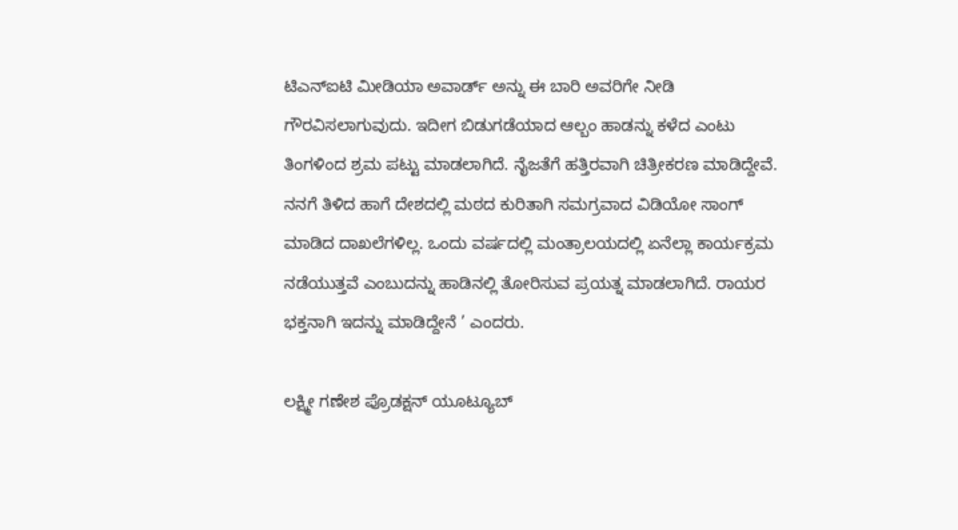ಟಿಎನ್ಐಟಿ ಮೀಡಿಯಾ ಅವಾರ್ಡ್ ಅನ್ನು ಈ ಬಾರಿ ಅವರಿಗೇ ನೀಡಿ ಗೌರವಿಸಲಾಗುವುದು. ಇದೀಗ ಬಿಡುಗಡೆಯಾದ ಆಲ್ಬಂ ಹಾಡನ್ನು ಕಳೆದ ಎಂಟು ತಿಂಗಳಿಂದ ಶ್ರಮ ಪಟ್ಟು ಮಾಡಲಾಗಿದೆ. ನೈಜತೆಗೆ ಹತ್ತಿರವಾಗಿ ಚಿತ್ರೀಕರಣ ಮಾಡಿದ್ದೇವೆ. ನನಗೆ ತಿಳಿದ ಹಾಗೆ ದೇಶದಲ್ಲಿ ಮಠದ ಕುರಿತಾಗಿ ಸಮಗ್ರವಾದ ವಿಡಿಯೋ ಸಾಂಗ್ ಮಾಡಿದ ದಾಖಲೆಗಳಿಲ್ಲ. ಒಂದು ವರ್ಷದಲ್ಲಿ ಮಂತ್ರಾಲಯದಲ್ಲಿ ಏನೆಲ್ಲಾ ಕಾರ್ಯಕ್ರಮ ನಡೆಯುತ್ತವೆ ಎಂಬುದನ್ನು ಹಾಡಿನಲ್ಲಿ ತೋರಿಸುವ ಪ್ರಯತ್ನ ಮಾಡಲಾಗಿದೆ. ರಾಯರ ಭಕ್ತನಾಗಿ ಇದನ್ನು ಮಾಡಿದ್ದೇನೆ ’ ಎಂದರು.

ಲಕ್ಷ್ಮೀ ಗಣೇಶ ಪ್ರೊಡಕ್ಷನ್ ಯೂಟ್ಯೂಬ್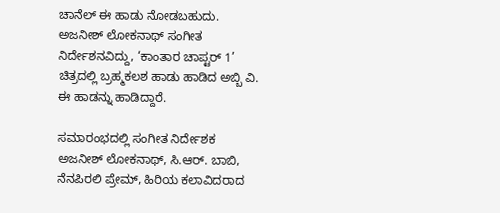ಚಾನೆಲ್ ಈ ಹಾಡು ನೋಡಬಹುದು. ಅಜನೀಶ್‌ ಲೋಕನಾಥ್‌ ಸಂಗೀತ ನಿರ್ದೇಶನವಿದ್ದು, ‘ಕಾಂತಾರ ಚಾಪ್ಟರ್‌ 1’ ಚಿತ್ರದಲ್ಲಿ ಬ್ರಹ್ಮಕಲಶ ಹಾಡು ಹಾಡಿದ ಅಬ್ಬಿ ವಿ. ಈ ಹಾಡನ್ನು ಹಾಡಿದ್ದಾರೆ.

ಸಮಾರಂಭದಲ್ಲಿ ಸಂಗೀತ ನಿರ್ದೇಶಕ ಅಜನೀಶ್‌ ಲೋಕನಾಥ್‌, ಸಿ.ಆರ್. ಬಾಬಿ, ನೆನಪಿರಲಿ ಪ್ರೇಮ್, ಹಿರಿಯ ಕಲಾವಿದರಾದ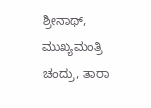ಶ್ರೀನಾಥ್, ಮುಖ್ಯಮಂತ್ರಿ ಚಂದ್ರು, ತಾರಾ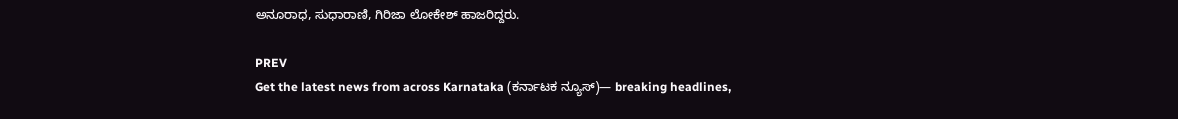ಅನೂರಾಧ, ಸುಧಾರಾಣಿ, ಗಿರಿಜಾ ಲೋಕೇಶ್ ಹಾಜರಿದ್ದರು.

PREV
Get the latest news from across Karnataka (ಕರ್ನಾಟಕ ನ್ಯೂಸ್)— breaking headlines,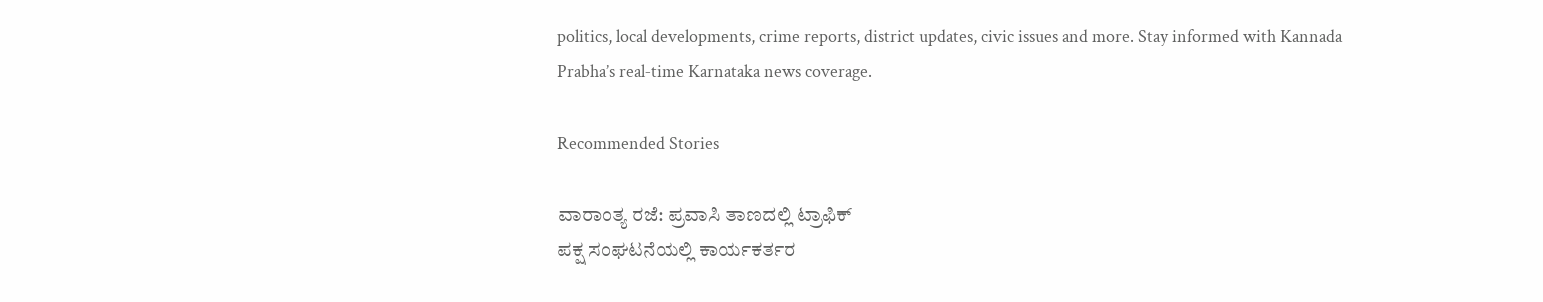politics, local developments, crime reports, district updates, civic issues and more. Stay informed with Kannada Prabha’s real‑time Karnataka news coverage.

Recommended Stories

ವಾರಾಂತ್ಯ ರಜೆ: ಪ್ರವಾಸಿ ತಾಣದಲ್ಲಿ ಟ್ರಾಫಿಕ್
ಪಕ್ಷ ಸಂಘಟನೆಯಲ್ಲಿ ಕಾರ್ಯಕರ್ತರ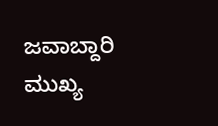ಜವಾಬ್ದಾರಿ ಮುಖ್ಯ